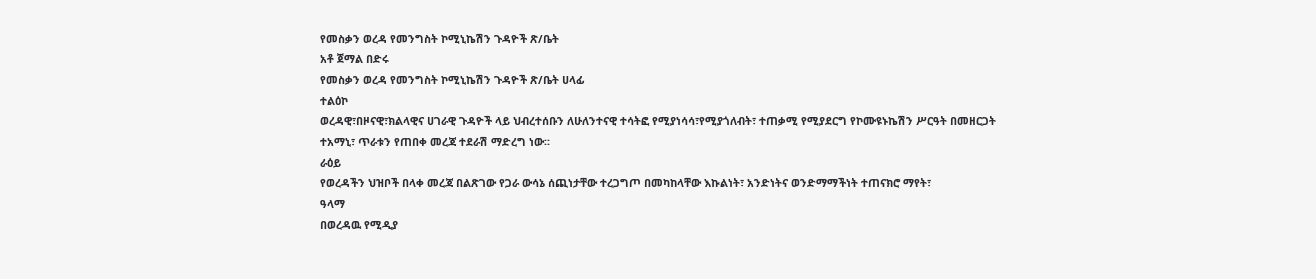የመስቃን ወረዳ የመንግስት ኮሚኒኬሽን ጉዳዮች ጽ/ቤት
አቶ ጀማል በድሩ
የመስቃን ወረዳ የመንግስት ኮሚኒኬሽን ጉዳዮች ጽ/ቤት ሀላፊ
ተልዕኮ
ወረዳዊ፣በዞናዊ፣ክልላዊና ሀገራዊ ጉዳዮች ላይ ህብረተሰቡን ለሁለንተናዊ ተሳትፎ የሚያነሳሳ፣የሚያጎለብት፣ ተጠቃሚ የሚያደርግ የኮሙዩኑኬሽን ሥርዓት በመዘርጋት ተአማኒ፣ ጥራቱን የጠበቀ መረጃ ተደራሽ ማድረግ ነው፡፡
ራዕይ
የወረዳችን ህዝቦች በላቀ መረጃ በልጽገው የጋራ ውሳኔ ሰጪነታቸው ተረጋግጦ በመካከላቸው እኩልነት፣ አንድነትና ወንድማማችነት ተጠናክሮ ማየት፣
ዓላማ
በወረዳዉ የሚዲያ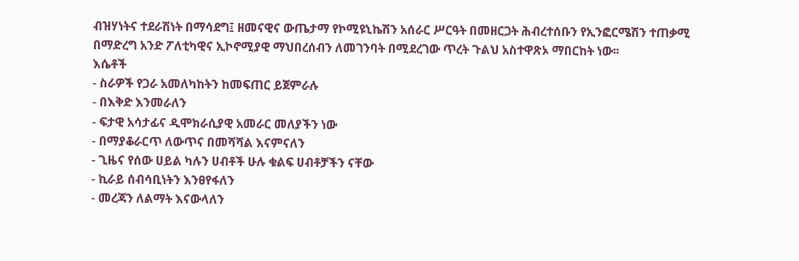ብዝሃነትና ተደራሽነት በማሳደግ፤ ዘመናዊና ውጤታማ የኮሚዩኒኬሽን አሰራር ሥርዓት በመዘርጋት ሕብረተሰቡን የኢንፎርሜሽን ተጠቃሚ በማድረግ አንድ ፖለቲካዊና ኢኮኖሚያዊ ማህበረሰብን ለመገንባት በሚደረገው ጥረት ጉልህ አስተዋጽኦ ማበርከት ነው፡፡
እሴቶች
- ስራዎች የጋራ አመለካከትን ከመፍጠር ይጀምራሉ
- በእቅድ እንመራለን
- ፍታዊ አሳታፊና ዲሞክራሲያዊ አመራር መለያችን ነው
- በማያቆራርጥ ለውጥና በመሻሻል እናምናለን
- ጊዜና የሰው ሀይል ካሉን ሀብቶች ሁሉ ቁልፍ ሀብቶቻችን ናቸው
- ኪራይ ሰብሳቢነትን እንፀየፋለን
- መረጃን ለልማት እናውላለን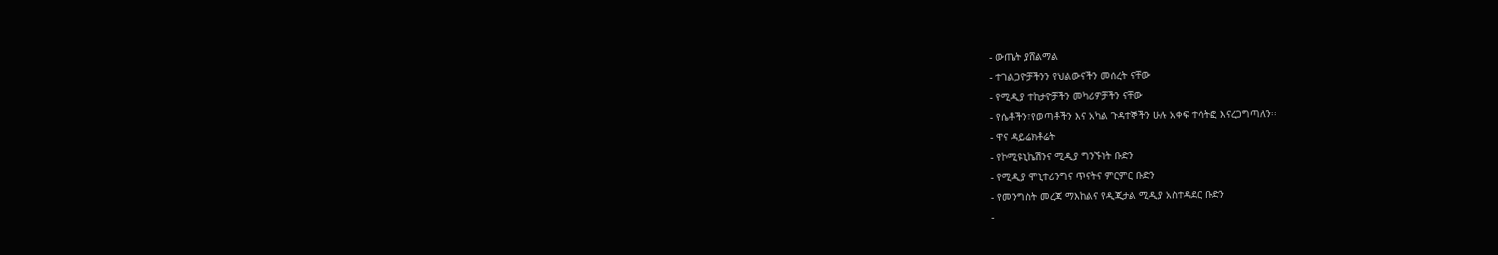- ውጤት ያሸልማል
- ተገልጋዮቻችንን የህልውናችን መሰረት ናቸው
- የሚዲያ ተከታዮቻችን መካሪዎቻችን ናቸው
- የሴቶችን፣የወጣቶችን እና አካል ጉዳተኞችን ሁሉ አቀፍ ተሳትፎ እናረጋግጣለን፡፡
- ዋና ዳይሬክቶሬት
- የኮሚዩኒኬሽንና ሚዲያ ግንኙነት ቡድን
- የሚዲያ ሞኒተሪንግና ጥናትና ምርምር ቡድን
- የመንግስት መረጃ ማእከልና የዲጂታል ሚዲያ አስተዳደር ቡድን
-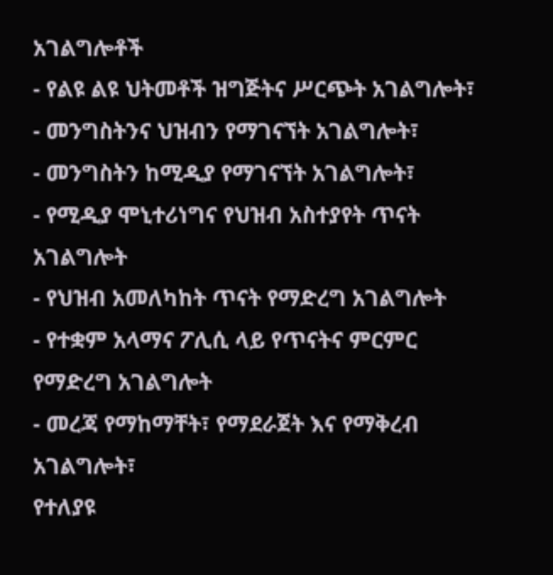አገልግሎቶች
- የልዩ ልዩ ህትመቶች ዝግጅትና ሥርጭት አገልግሎት፣
- መንግስትንና ህዝብን የማገናኘት አገልግሎት፣
- መንግስትን ከሚዲያ የማገናኘት አገልግሎት፣
- የሚዲያ ሞኒተሪነግና የህዝብ አስተያየት ጥናት አገልግሎት
- የህዝብ አመለካከት ጥናት የማድረግ አገልግሎት
- የተቋም አላማና ፖሊሲ ላይ የጥናትና ምርምር የማድረግ አገልግሎት
- መረጃ የማከማቸት፣ የማደራጀት እና የማቅረብ አገልግሎት፣
የተለያዩ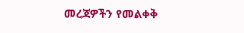መረጃዎችን የመልቀቅ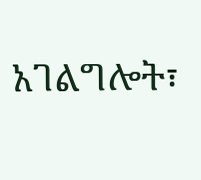አገልግሎት፣